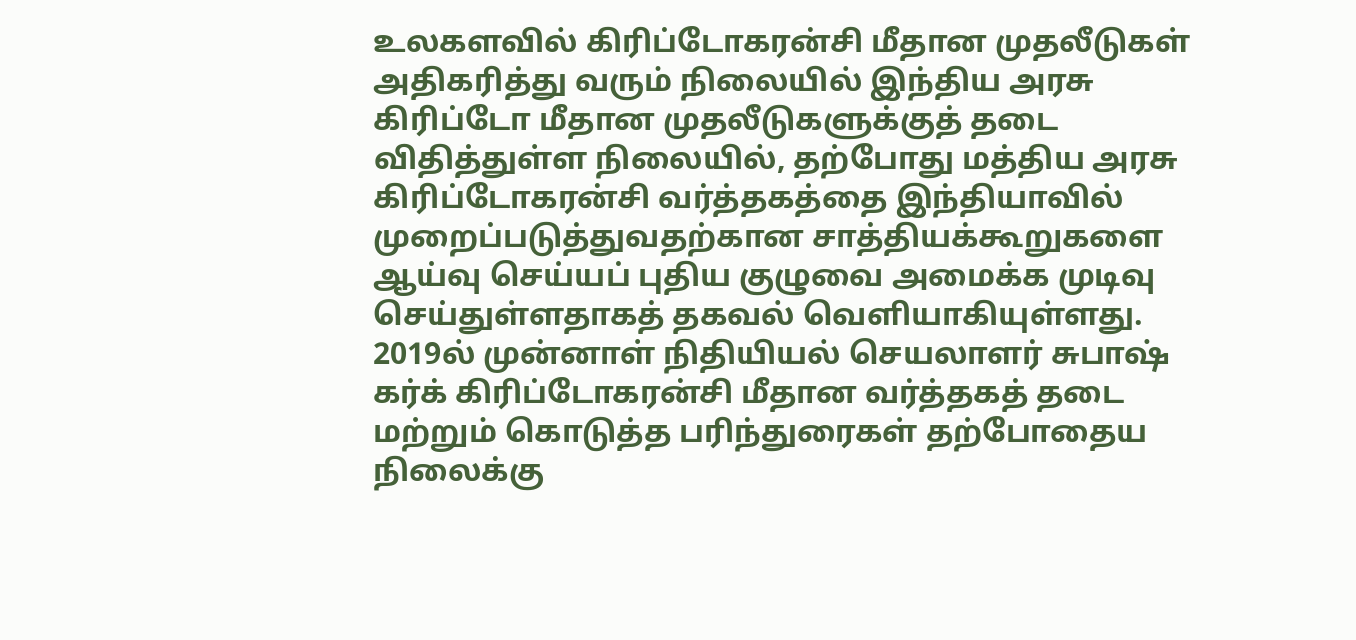உலகளவில் கிரிப்டோகரன்சி மீதான முதலீடுகள் அதிகரித்து வரும் நிலையில் இந்திய அரசு கிரிப்டோ மீதான முதலீடுகளுக்குத் தடை விதித்துள்ள நிலையில், தற்போது மத்திய அரசு கிரிப்டோகரன்சி வர்த்தகத்தை இந்தியாவில் முறைப்படுத்துவதற்கான சாத்தியக்கூறுகளை ஆய்வு செய்யப் புதிய குழுவை அமைக்க முடிவு செய்துள்ளதாகத் தகவல் வெளியாகியுள்ளது.
2019ல் முன்னாள் நிதியியல் செயலாளர் சுபாஷ் கர்க் கிரிப்டோகரன்சி மீதான வர்த்தகத் தடை மற்றும் கொடுத்த பரிந்துரைகள் தற்போதைய நிலைக்கு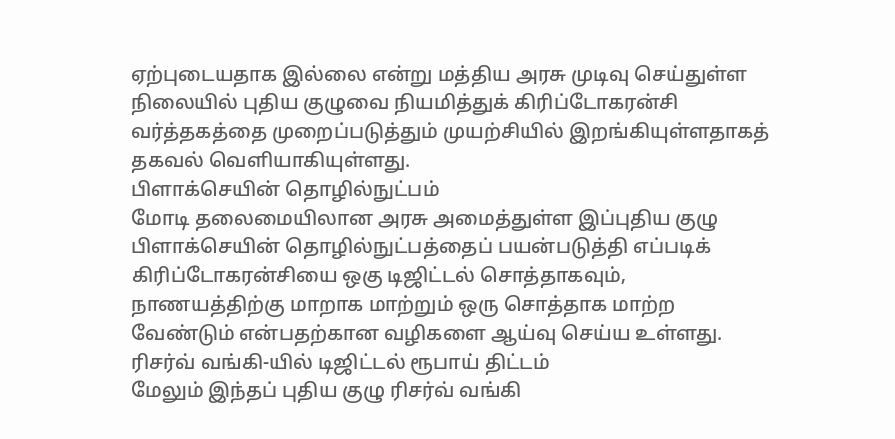ஏற்புடையதாக இல்லை என்று மத்திய அரசு முடிவு செய்துள்ள நிலையில் புதிய குழுவை நியமித்துக் கிரிப்டோகரன்சி வர்த்தகத்தை முறைப்படுத்தும் முயற்சியில் இறங்கியுள்ளதாகத் தகவல் வெளியாகியுள்ளது.
பிளாக்செயின் தொழில்நுட்பம்
மோடி தலைமையிலான அரசு அமைத்துள்ள இப்புதிய குழு பிளாக்செயின் தொழில்நுட்பத்தைப் பயன்படுத்தி எப்படிக் கிரிப்டோகரன்சியை ஒகு டிஜிட்டல் சொத்தாகவும், நாணயத்திற்கு மாறாக மாற்றும் ஒரு சொத்தாக மாற்ற வேண்டும் என்பதற்கான வழிகளை ஆய்வு செய்ய உள்ளது.
ரிசர்வ் வங்கி-யில் டிஜிட்டல் ரூபாய் திட்டம்
மேலும் இந்தப் புதிய குழு ரிசர்வ் வங்கி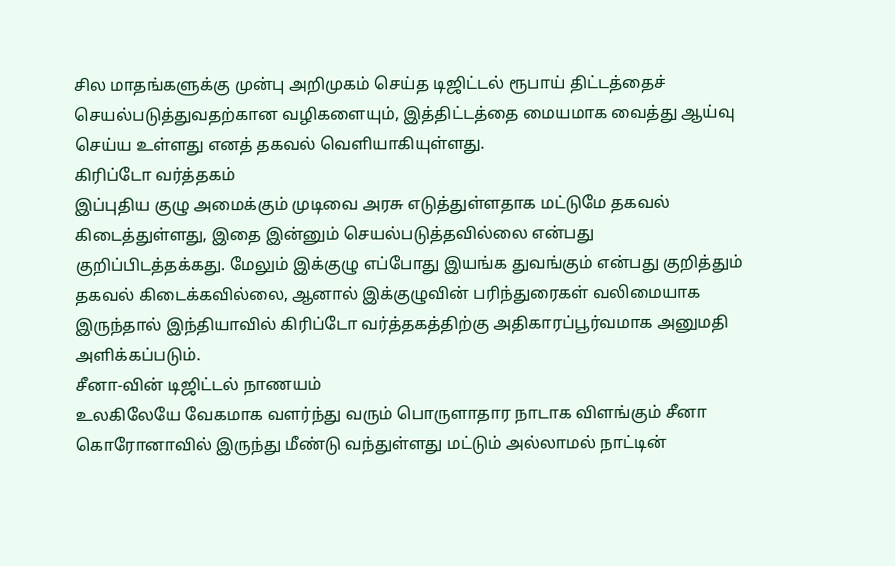சில மாதங்களுக்கு முன்பு அறிமுகம் செய்த டிஜிட்டல் ரூபாய் திட்டத்தைச் செயல்படுத்துவதற்கான வழிகளையும், இத்திட்டத்தை மையமாக வைத்து ஆய்வு செய்ய உள்ளது எனத் தகவல் வெளியாகியுள்ளது.
கிரிப்டோ வர்த்தகம்
இப்புதிய குழு அமைக்கும் முடிவை அரசு எடுத்துள்ளதாக மட்டுமே தகவல் கிடைத்துள்ளது, இதை இன்னும் செயல்படுத்தவில்லை என்பது குறிப்பிடத்தக்கது. மேலும் இக்குழு எப்போது இயங்க துவங்கும் என்பது குறித்தும் தகவல் கிடைக்கவில்லை, ஆனால் இக்குழுவின் பரிந்துரைகள் வலிமையாக இருந்தால் இந்தியாவில் கிரிப்டோ வர்த்தகத்திற்கு அதிகாரப்பூர்வமாக அனுமதி அளிக்கப்படும்.
சீனா-வின் டிஜிட்டல் நாணயம்
உலகிலேயே வேகமாக வளர்ந்து வரும் பொருளாதார நாடாக விளங்கும் சீனா கொரோனாவில் இருந்து மீண்டு வந்துள்ளது மட்டும் அல்லாமல் நாட்டின்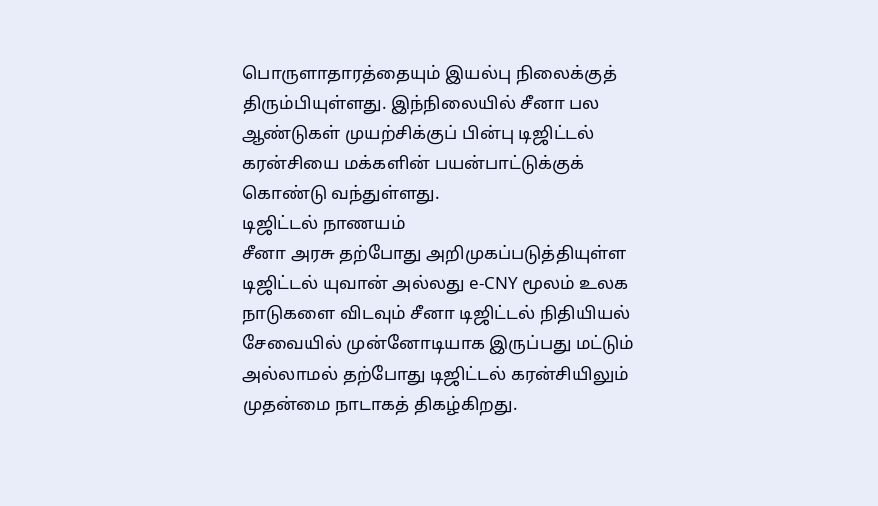பொருளாதாரத்தையும் இயல்பு நிலைக்குத் திரும்பியுள்ளது. இந்நிலையில் சீனா பல ஆண்டுகள் முயற்சிக்குப் பின்பு டிஜிட்டல் கரன்சியை மக்களின் பயன்பாட்டுக்குக் கொண்டு வந்துள்ளது.
டிஜிட்டல் நாணயம்
சீனா அரசு தற்போது அறிமுகப்படுத்தியுள்ள டிஜிட்டல் யுவான் அல்லது e-CNY மூலம் உலக நாடுகளை விடவும் சீனா டிஜிட்டல் நிதியியல் சேவையில் முன்னோடியாக இருப்பது மட்டும் அல்லாமல் தற்போது டிஜிட்டல் கரன்சியிலும் முதன்மை நாடாகத் திகழ்கிறது.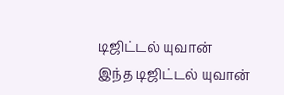டிஜிட்டல் யுவான்
இந்த டிஜிட்டல் யுவான்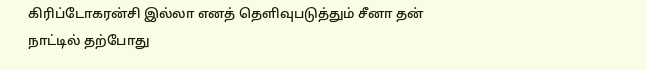கிரிப்டோகரன்சி இல்லா எனத் தெளிவுபடுத்தும் சீனா தன் நாட்டில் தற்போது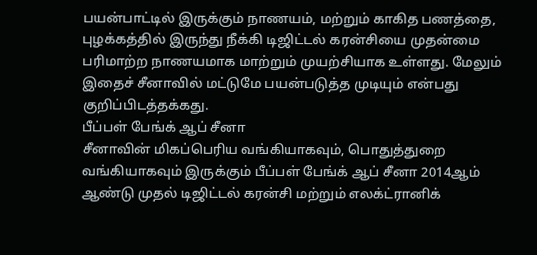பயன்பாட்டில் இருக்கும் நாணயம், மற்றும் காகித பணத்தை, புழக்கத்தில் இருந்து நீக்கி டிஜிட்டல் கரன்சியை முதன்மை பரிமாற்ற நாணயமாக மாற்றும் முயற்சியாக உள்ளது. மேலும் இதைச் சீனாவில் மட்டுமே பயன்படுத்த முடியும் என்பது குறிப்பிடத்தக்கது.
பீப்பள் பேங்க் ஆப் சீனா
சீனாவின் மிகப்பெரிய வங்கியாகவும், பொதுத்துறை வங்கியாகவும் இருக்கும் பீப்பள் பேங்க் ஆப் சீனா 2014ஆம் ஆண்டு முதல் டிஜிட்டல் கரன்சி மற்றும் எலக்ட்ரானிக்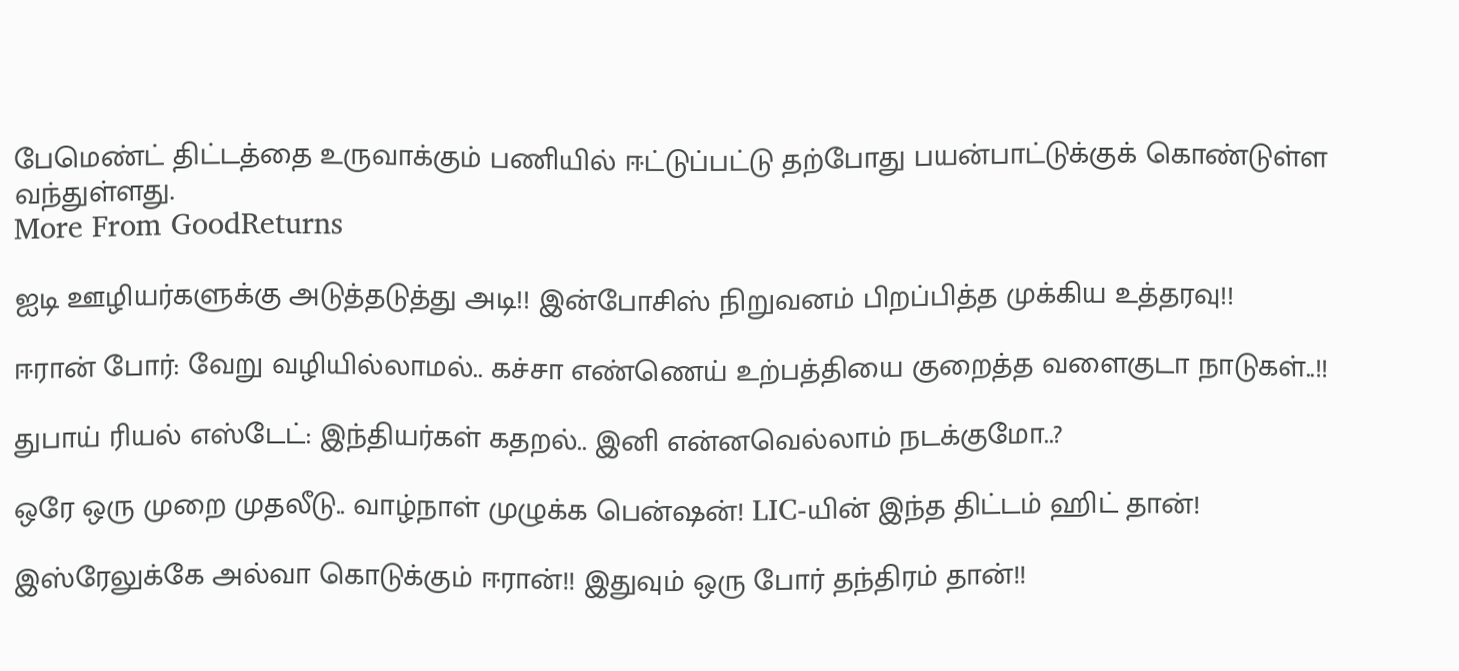பேமெண்ட் திட்டத்தை உருவாக்கும் பணியில் ஈட்டுப்பட்டு தற்போது பயன்பாட்டுக்குக் கொண்டுள்ள வந்துள்ளது.
More From GoodReturns

ஐடி ஊழியர்களுக்கு அடுத்தடுத்து அடி!! இன்போசிஸ் நிறுவனம் பிறப்பித்த முக்கிய உத்தரவு!!

ஈரான் போர்: வேறு வழியில்லாமல்.. கச்சா எண்ணெய் உற்பத்தியை குறைத்த வளைகுடா நாடுகள்..!!

துபாய் ரியல் எஸ்டேட்: இந்தியர்கள் கதறல்.. இனி என்னவெல்லாம் நடக்குமோ..?

ஒரே ஒரு முறை முதலீடு.. வாழ்நாள் முழுக்க பென்ஷன்! LIC-யின் இந்த திட்டம் ஹிட் தான்!

இஸ்ரேலுக்கே அல்வா கொடுக்கும் ஈரான்!! இதுவும் ஒரு போர் தந்திரம் தான்!!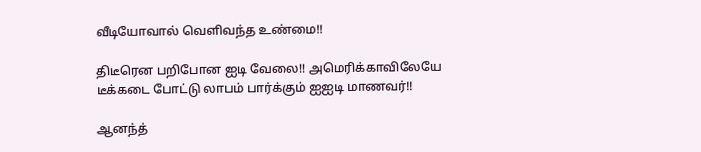வீடியோவால் வெளிவந்த உண்மை!!

திடீரென பறிபோன ஐடி வேலை!! அமெரிக்காவிலேயே டீக்கடை போட்டு லாபம் பார்க்கும் ஐஐடி மாணவர்!!

ஆனந்த்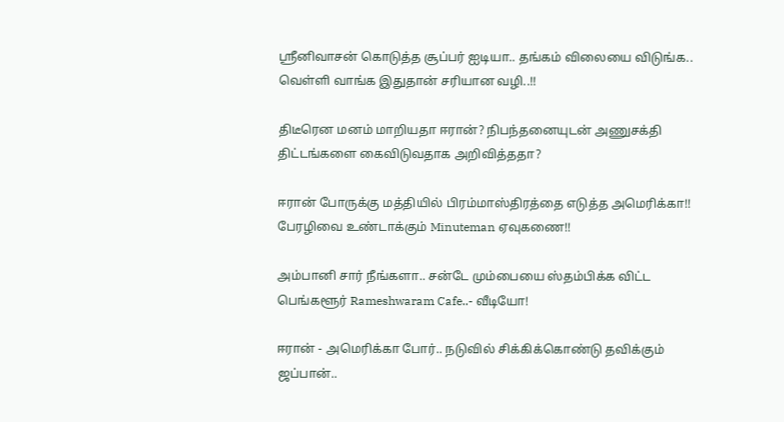ஸ்ரீனிவாசன் கொடுத்த சூப்பர் ஐடியா.. தங்கம் விலையை விடுங்க.. வெள்ளி வாங்க இதுதான் சரியான வழி..!!

திடீரென மனம் மாறியதா ஈரான்? நிபந்தனையுடன் அணுசக்தி திட்டங்களை கைவிடுவதாக அறிவித்ததா?

ஈரான் போருக்கு மத்தியில் பிரம்மாஸ்திரத்தை எடுத்த அமெரிக்கா!! பேரழிவை உண்டாக்கும் Minuteman ஏவுகணை!!

அம்பானி சார் நீங்களா.. சன்டே மும்பையை ஸ்தம்பிக்க விட்ட பெங்களூர் Rameshwaram Cafe..- வீடியோ!

ஈரான் - அமெரிக்கா போர்.. நடுவில் சிக்கிக்கொண்டு தவிக்கும் ஜப்பான்..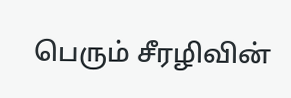பெரும் சீரழிவின்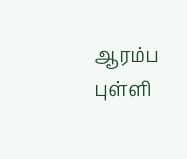ஆரம்ப புள்ளி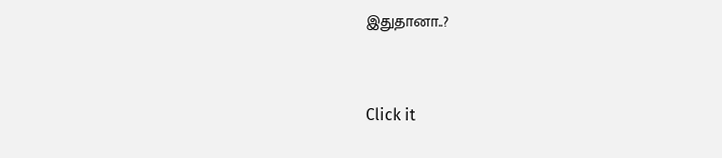இதுதானா..?



Click it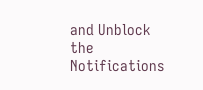and Unblock the Notifications